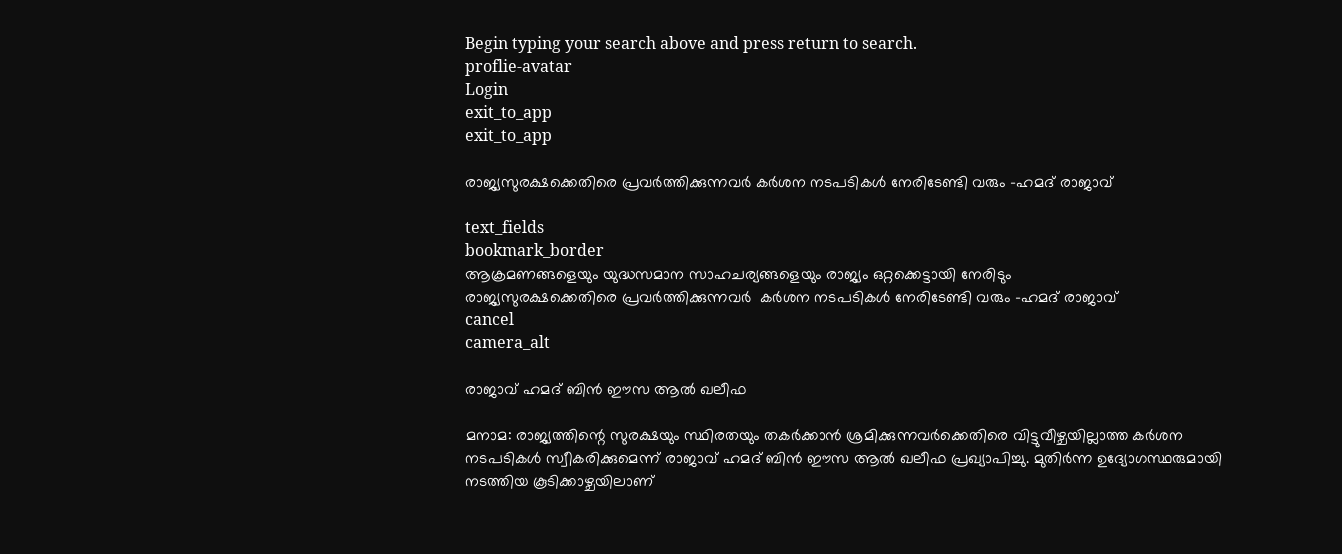Begin typing your search above and press return to search.
proflie-avatar
Login
exit_to_app
exit_to_app

രാജ്യസുരക്ഷക്കെതിരെ പ്രവർത്തിക്കുന്നവർ കർശന നടപടികൾ നേരിടേണ്ടി വരും -ഹമദ് രാജാവ്

text_fields
bookmark_border
ആക്രമണങ്ങളെയും യുദ്ധസമാന സാഹചര്യങ്ങളെയും രാജ്യം ഒറ്റക്കെട്ടായി നേരിടും
രാജ്യസുരക്ഷക്കെതിരെ പ്രവർത്തിക്കുന്നവർ  കർശന നടപടികൾ നേരിടേണ്ടി വരും -ഹമദ് രാജാവ്
cancel
camera_alt

രാജാവ് ഹമദ് ബിൻ ഈസ ആൽ ഖലീഫ

മനാമ: രാജ്യത്തിന്റെ സുരക്ഷയും സ്ഥിരതയും തകർക്കാൻ ശ്രമിക്കുന്നവർക്കെതിരെ വിട്ടുവീഴ്ചയില്ലാത്ത കർശന നടപടികൾ സ്വീകരിക്കുമെന്ന് രാജാവ് ഹമദ് ബിൻ ഈസ ആൽ ഖലീഫ പ്രഖ്യാപിച്ചു. മുതിർന്ന ഉദ്യോഗസ്ഥരുമായി നടത്തിയ കൂടിക്കാഴ്ചയിലാണ്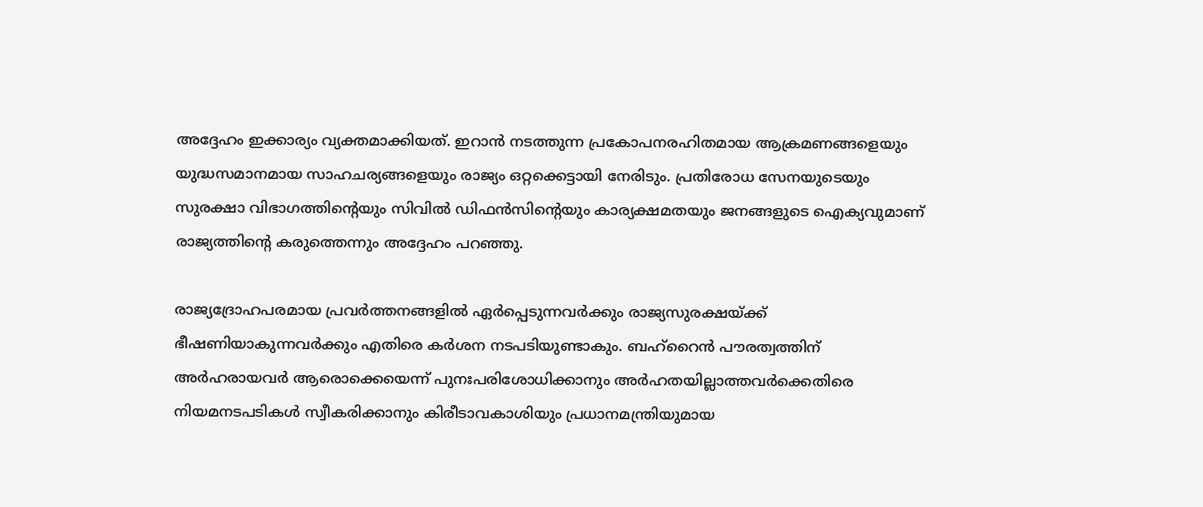അദ്ദേഹം ഇക്കാര്യം വ്യക്തമാക്കിയത്. ഇറാൻ നടത്തുന്ന പ്രകോപനരഹിതമായ ആക്രമണങ്ങളെയും യുദ്ധസമാനമായ സാഹചര്യങ്ങളെയും രാജ്യം ഒറ്റക്കെട്ടായി നേരിടും. പ്രതിരോധ സേനയുടെയും സുരക്ഷാ വിഭാഗത്തിന്റെയും സിവിൽ ഡിഫൻസിന്റെയും കാര്യക്ഷമതയും ജനങ്ങളുടെ ഐക്യവുമാണ് രാജ്യത്തിന്റെ കരുത്തെന്നും അദ്ദേഹം പറഞ്ഞു.

രാജ്യദ്രോഹപരമായ പ്രവർത്തനങ്ങളിൽ ഏർപ്പെടുന്നവർക്കും രാജ്യസുരക്ഷയ്ക്ക് ഭീഷണിയാകുന്നവർക്കും എതിരെ കർശന നടപടിയുണ്ടാകും. ബഹ്‌റൈൻ പൗരത്വത്തിന് അർഹരായവർ ആരൊക്കെയെന്ന് പുനഃപരിശോധിക്കാനും അർഹതയില്ലാത്തവർക്കെതിരെ നിയമനടപടികൾ സ്വീകരിക്കാനും കിരീടാവകാശിയും പ്രധാനമന്ത്രിയുമായ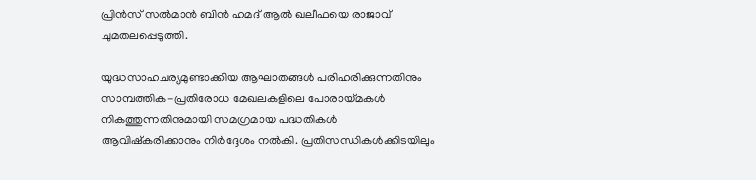പ്രിൻസ് സൽമാൻ ബിൻ ഹമദ് ആൽ ഖലീഫയെ രാജാവ് ചുമതലപ്പെടുത്തി.

യുദ്ധസാഹചര്യമുണ്ടാക്കിയ ആഘാതങ്ങൾ പരിഹരിക്കുന്നതിനും സാമ്പത്തിക-പ്രതിരോധ മേഖലകളിലെ പോരായ്മകൾ നികത്തുന്നതിനുമായി സമഗ്രമായ പദ്ധതികൾ ആവിഷ്കരിക്കാനും നിർദ്ദേശം നൽകി. പ്രതിസന്ധികൾക്കിടയിലും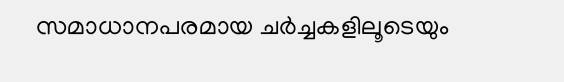സമാധാനപരമായ ചർച്ചകളിലൂടെയും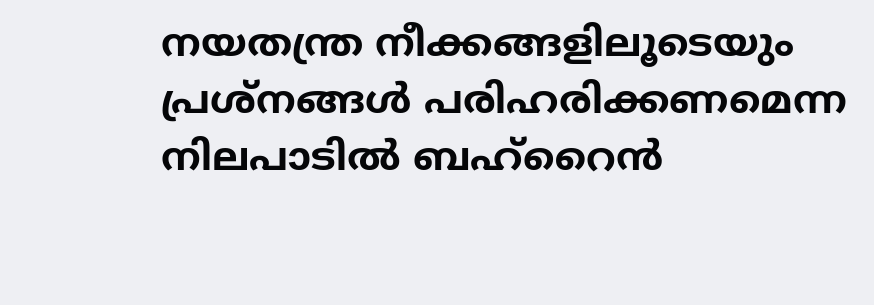നയതന്ത്ര നീക്കങ്ങളിലൂടെയും പ്രശ്നങ്ങൾ പരിഹരിക്കണമെന്ന നിലപാടിൽ ബഹ്‌റൈൻ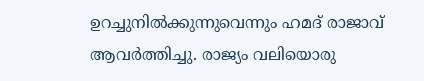ഉറച്ചുനിൽക്കുന്നുവെന്നും ഹമദ് രാജാവ് ആവർത്തിച്ചു. രാജ്യം വലിയൊരു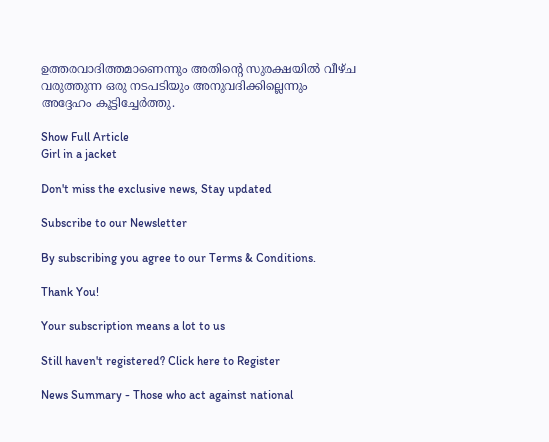ഉത്തരവാദിത്തമാണെന്നും അതിന്റെ സുരക്ഷയിൽ വീഴ്ച വരുത്തുന്ന ഒരു നടപടിയും അനുവദിക്കില്ലെന്നും അദ്ദേഹം കൂട്ടിച്ചേർത്തു.

Show Full Article
Girl in a jacket

Don't miss the exclusive news, Stay updated

Subscribe to our Newsletter

By subscribing you agree to our Terms & Conditions.

Thank You!

Your subscription means a lot to us

Still haven't registered? Click here to Register

News Summary - Those who act against national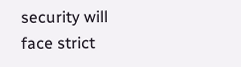security will face strict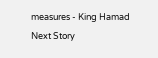measures - King Hamad
Next Story